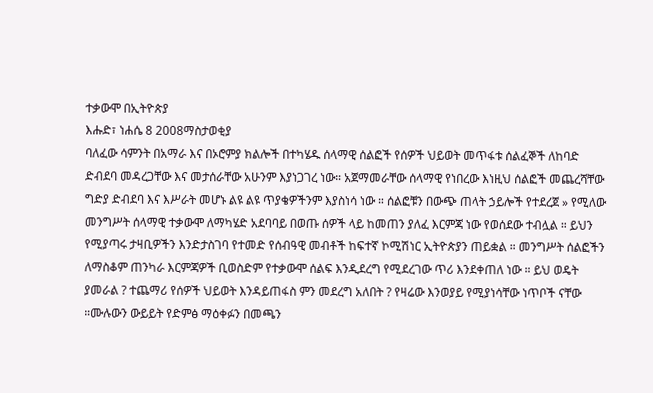ተቃውሞ በኢትዮጵያ
እሑድ፣ ነሐሴ 8 2008ማስታወቂያ
ባለፈው ሳምንት በአማራ እና በኦሮምያ ክልሎች በተካሄዱ ሰላማዊ ሰልፎች የሰዎች ህይወት መጥፋቱ ሰልፈኞች ለከባድ ድብደባ መዳረጋቸው እና መታሰራቸው አሁንም እያነጋገረ ነው። አጀማመራቸው ሰላማዊ የነበረው እነዚህ ሰልፎች መጨረሻቸው ግድያ ድብደባ እና እሥራት መሆኑ ልዩ ልዩ ጥያቄዎችንም እያስነሳ ነው ። ሰልፎቹን በውጭ ጠላት ኃይሎች የተደረጀ » የሚለው መንግሥት ሰላማዊ ተቃውሞ ለማካሄድ አደባባይ በወጡ ሰዎች ላይ ከመጠን ያለፈ እርምጃ ነው የወሰደው ተብሏል ። ይህን የሚያጣሩ ታዛቢዎችን እንድታስገባ የተመድ የሰብዓዊ መብቶች ከፍተኛ ኮሚሽነር ኢትዮጵያን ጠይቋል ። መንግሥት ሰልፎችን ለማስቆም ጠንካራ እርምጃዎች ቢወስድም የተቃውሞ ሰልፍ እንዲደረግ የሚደረገው ጥሪ እንደቀጠለ ነው ። ይህ ወዴት ያመራል ? ተጨማሪ የሰዎች ህይወት እንዳይጠፋስ ምን መደረግ አለበት ? የዛሬው እንወያይ የሚያነሳቸው ነጥቦች ናቸው ።ሙሉውን ውይይት የድምፅ ማዕቀፉን በመጫን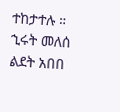ተከታተሉ ።
ኂሩት መለሰ
ልደት አበበ